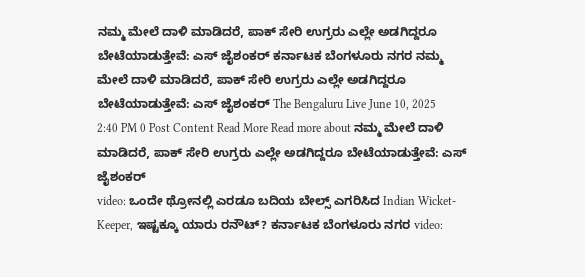ನಮ್ಮ ಮೇಲೆ ದಾಳಿ ಮಾಡಿದರೆ, ಪಾಕ್ ಸೇರಿ ಉಗ್ರರು ಎಲ್ಲೇ ಅಡಗಿದ್ದರೂ ಬೇಟೆಯಾಡುತ್ತೇವೆ: ಎಸ್ ಜೈಶಂಕರ್ ಕರ್ನಾಟಕ ಬೆಂಗಳೂರು ನಗರ ನಮ್ಮ ಮೇಲೆ ದಾಳಿ ಮಾಡಿದರೆ, ಪಾಕ್ ಸೇರಿ ಉಗ್ರರು ಎಲ್ಲೇ ಅಡಗಿದ್ದರೂ ಬೇಟೆಯಾಡುತ್ತೇವೆ: ಎಸ್ ಜೈಶಂಕರ್ The Bengaluru Live June 10, 2025 2:40 PM 0 Post Content Read More Read more about ನಮ್ಮ ಮೇಲೆ ದಾಳಿ ಮಾಡಿದರೆ, ಪಾಕ್ ಸೇರಿ ಉಗ್ರರು ಎಲ್ಲೇ ಅಡಗಿದ್ದರೂ ಬೇಟೆಯಾಡುತ್ತೇವೆ: ಎಸ್ ಜೈಶಂಕರ್
video: ಒಂದೇ ಥ್ರೋನಲ್ಲಿ ಎರಡೂ ಬದಿಯ ಬೇಲ್ಸ್ ಎಗರಿಸಿದ Indian Wicket-Keeper, ಇಷ್ಟಕ್ಕೂ ಯಾರು ರನೌಟ್? ಕರ್ನಾಟಕ ಬೆಂಗಳೂರು ನಗರ video: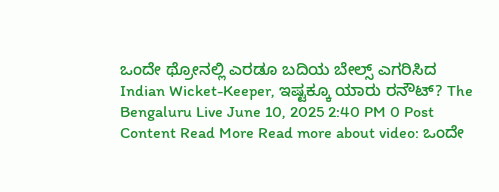ಒಂದೇ ಥ್ರೋನಲ್ಲಿ ಎರಡೂ ಬದಿಯ ಬೇಲ್ಸ್ ಎಗರಿಸಿದ Indian Wicket-Keeper, ಇಷ್ಟಕ್ಕೂ ಯಾರು ರನೌಟ್? The Bengaluru Live June 10, 2025 2:40 PM 0 Post Content Read More Read more about video: ಒಂದೇ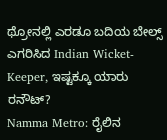ಥ್ರೋನಲ್ಲಿ ಎರಡೂ ಬದಿಯ ಬೇಲ್ಸ್ ಎಗರಿಸಿದ Indian Wicket-Keeper, ಇಷ್ಟಕ್ಕೂ ಯಾರು ರನೌಟ್?
Namma Metro: ರೈಲಿನ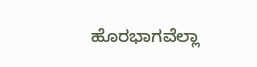ಹೊರಭಾಗವೆಲ್ಲಾ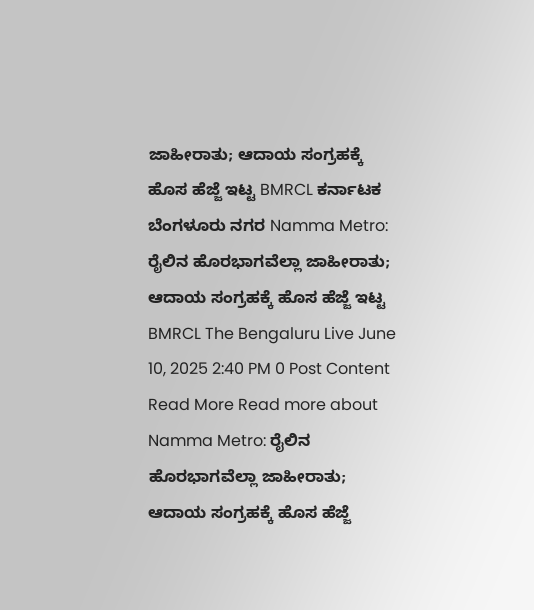ಜಾಹೀರಾತು; ಆದಾಯ ಸಂಗ್ರಹಕ್ಕೆ ಹೊಸ ಹೆಜ್ಜೆ ಇಟ್ಟ BMRCL ಕರ್ನಾಟಕ ಬೆಂಗಳೂರು ನಗರ Namma Metro: ರೈಲಿನ ಹೊರಭಾಗವೆಲ್ಲಾ ಜಾಹೀರಾತು; ಆದಾಯ ಸಂಗ್ರಹಕ್ಕೆ ಹೊಸ ಹೆಜ್ಜೆ ಇಟ್ಟ BMRCL The Bengaluru Live June 10, 2025 2:40 PM 0 Post Content Read More Read more about Namma Metro: ರೈಲಿನ ಹೊರಭಾಗವೆಲ್ಲಾ ಜಾಹೀರಾತು; ಆದಾಯ ಸಂಗ್ರಹಕ್ಕೆ ಹೊಸ ಹೆಜ್ಜೆ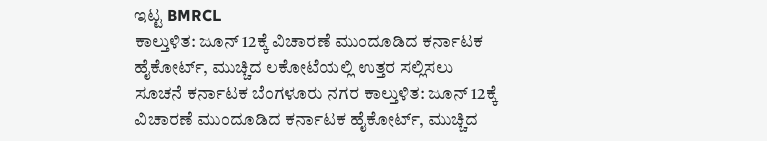ಇಟ್ಟ BMRCL
ಕಾಲ್ತುಳಿತ: ಜೂನ್ 12ಕ್ಕೆ ವಿಚಾರಣೆ ಮುಂದೂಡಿದ ಕರ್ನಾಟಕ ಹೈಕೋರ್ಟ್, ಮುಚ್ಚಿದ ಲಕೋಟೆಯಲ್ಲಿ ಉತ್ತರ ಸಲ್ಲಿಸಲು ಸೂಚನೆ ಕರ್ನಾಟಕ ಬೆಂಗಳೂರು ನಗರ ಕಾಲ್ತುಳಿತ: ಜೂನ್ 12ಕ್ಕೆ ವಿಚಾರಣೆ ಮುಂದೂಡಿದ ಕರ್ನಾಟಕ ಹೈಕೋರ್ಟ್, ಮುಚ್ಚಿದ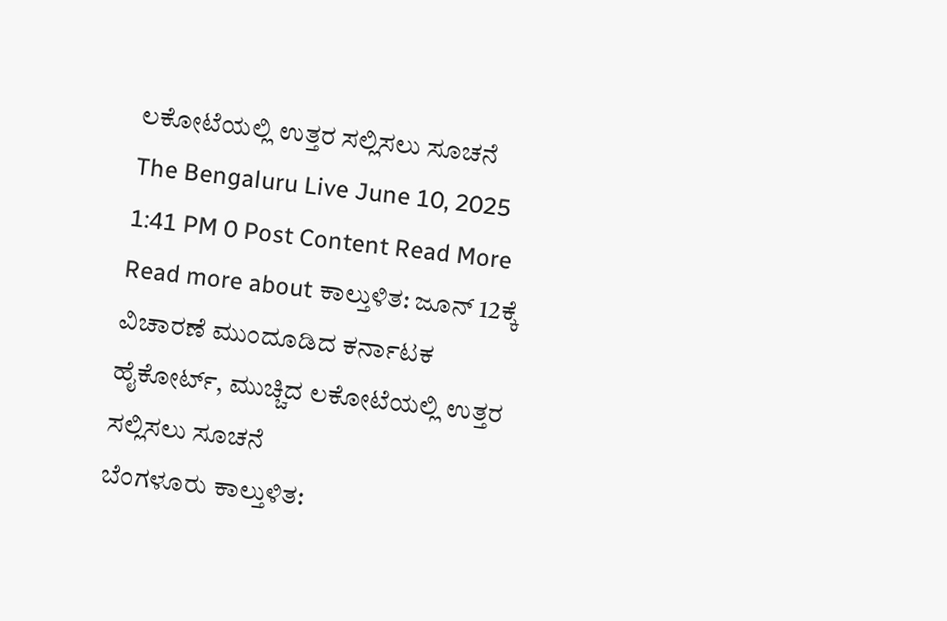ಲಕೋಟೆಯಲ್ಲಿ ಉತ್ತರ ಸಲ್ಲಿಸಲು ಸೂಚನೆ The Bengaluru Live June 10, 2025 1:41 PM 0 Post Content Read More Read more about ಕಾಲ್ತುಳಿತ: ಜೂನ್ 12ಕ್ಕೆ ವಿಚಾರಣೆ ಮುಂದೂಡಿದ ಕರ್ನಾಟಕ ಹೈಕೋರ್ಟ್, ಮುಚ್ಚಿದ ಲಕೋಟೆಯಲ್ಲಿ ಉತ್ತರ ಸಲ್ಲಿಸಲು ಸೂಚನೆ
ಬೆಂಗಳೂರು ಕಾಲ್ತುಳಿತ: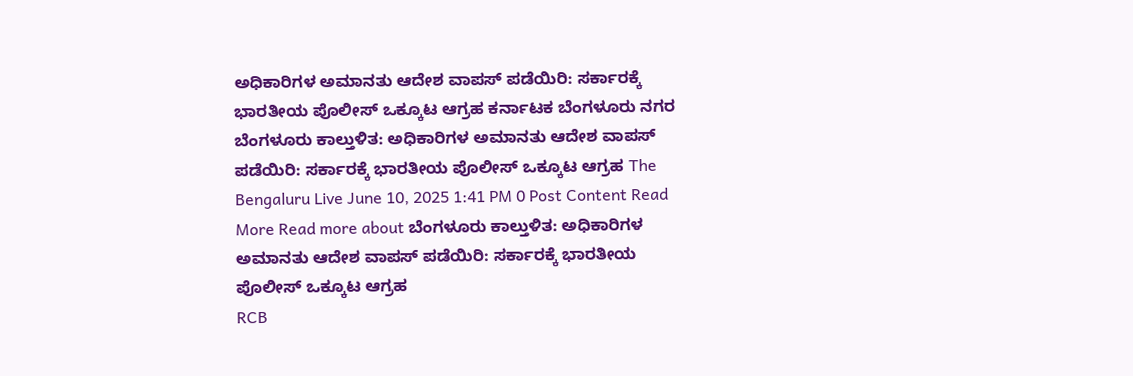ಅಧಿಕಾರಿಗಳ ಅಮಾನತು ಆದೇಶ ವಾಪಸ್ ಪಡೆಯಿರಿ: ಸರ್ಕಾರಕ್ಕೆ ಭಾರತೀಯ ಪೊಲೀಸ್ ಒಕ್ಕೂಟ ಆಗ್ರಹ ಕರ್ನಾಟಕ ಬೆಂಗಳೂರು ನಗರ ಬೆಂಗಳೂರು ಕಾಲ್ತುಳಿತ: ಅಧಿಕಾರಿಗಳ ಅಮಾನತು ಆದೇಶ ವಾಪಸ್ ಪಡೆಯಿರಿ: ಸರ್ಕಾರಕ್ಕೆ ಭಾರತೀಯ ಪೊಲೀಸ್ ಒಕ್ಕೂಟ ಆಗ್ರಹ The Bengaluru Live June 10, 2025 1:41 PM 0 Post Content Read More Read more about ಬೆಂಗಳೂರು ಕಾಲ್ತುಳಿತ: ಅಧಿಕಾರಿಗಳ ಅಮಾನತು ಆದೇಶ ವಾಪಸ್ ಪಡೆಯಿರಿ: ಸರ್ಕಾರಕ್ಕೆ ಭಾರತೀಯ ಪೊಲೀಸ್ ಒಕ್ಕೂಟ ಆಗ್ರಹ
RCB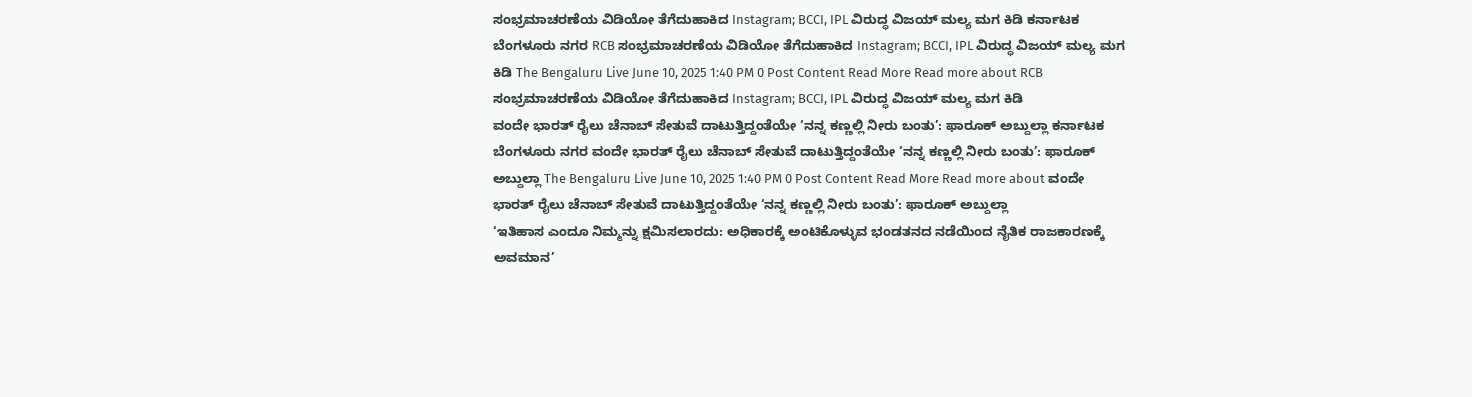ಸಂಭ್ರಮಾಚರಣೆಯ ವಿಡಿಯೋ ತೆಗೆದುಹಾಕಿದ Instagram; BCCI, IPL ವಿರುದ್ಧ ವಿಜಯ್ ಮಲ್ಯ ಮಗ ಕಿಡಿ ಕರ್ನಾಟಕ ಬೆಂಗಳೂರು ನಗರ RCB ಸಂಭ್ರಮಾಚರಣೆಯ ವಿಡಿಯೋ ತೆಗೆದುಹಾಕಿದ Instagram; BCCI, IPL ವಿರುದ್ಧ ವಿಜಯ್ ಮಲ್ಯ ಮಗ ಕಿಡಿ The Bengaluru Live June 10, 2025 1:40 PM 0 Post Content Read More Read more about RCB ಸಂಭ್ರಮಾಚರಣೆಯ ವಿಡಿಯೋ ತೆಗೆದುಹಾಕಿದ Instagram; BCCI, IPL ವಿರುದ್ಧ ವಿಜಯ್ ಮಲ್ಯ ಮಗ ಕಿಡಿ
ವಂದೇ ಭಾರತ್ ರೈಲು ಚೆನಾಬ್ ಸೇತುವೆ ದಾಟುತ್ತಿದ್ದಂತೆಯೇ ‘ನನ್ನ ಕಣ್ಣಲ್ಲಿ ನೀರು ಬಂತು’: ಫಾರೂಕ್ ಅಬ್ದುಲ್ಲಾ ಕರ್ನಾಟಕ ಬೆಂಗಳೂರು ನಗರ ವಂದೇ ಭಾರತ್ ರೈಲು ಚೆನಾಬ್ ಸೇತುವೆ ದಾಟುತ್ತಿದ್ದಂತೆಯೇ ‘ನನ್ನ ಕಣ್ಣಲ್ಲಿ ನೀರು ಬಂತು’: ಫಾರೂಕ್ ಅಬ್ದುಲ್ಲಾ The Bengaluru Live June 10, 2025 1:40 PM 0 Post Content Read More Read more about ವಂದೇ ಭಾರತ್ ರೈಲು ಚೆನಾಬ್ ಸೇತುವೆ ದಾಟುತ್ತಿದ್ದಂತೆಯೇ ‘ನನ್ನ ಕಣ್ಣಲ್ಲಿ ನೀರು ಬಂತು’: ಫಾರೂಕ್ ಅಬ್ದುಲ್ಲಾ
‘ಇತಿಹಾಸ ಎಂದೂ ನಿಮ್ಮನ್ನು ಕ್ಷಮಿಸಲಾರದು: ಅಧಿಕಾರಕ್ಕೆ ಅಂಟಿಕೊಳ್ಳುವ ಭಂಡತನದ ನಡೆಯಿಂದ ನೈತಿಕ ರಾಜಕಾರಣಕ್ಕೆ ಅವಮಾನ’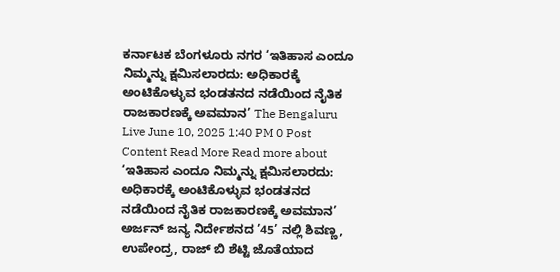ಕರ್ನಾಟಕ ಬೆಂಗಳೂರು ನಗರ ‘ಇತಿಹಾಸ ಎಂದೂ ನಿಮ್ಮನ್ನು ಕ್ಷಮಿಸಲಾರದು: ಅಧಿಕಾರಕ್ಕೆ ಅಂಟಿಕೊಳ್ಳುವ ಭಂಡತನದ ನಡೆಯಿಂದ ನೈತಿಕ ರಾಜಕಾರಣಕ್ಕೆ ಅವಮಾನ’ The Bengaluru Live June 10, 2025 1:40 PM 0 Post Content Read More Read more about ‘ಇತಿಹಾಸ ಎಂದೂ ನಿಮ್ಮನ್ನು ಕ್ಷಮಿಸಲಾರದು: ಅಧಿಕಾರಕ್ಕೆ ಅಂಟಿಕೊಳ್ಳುವ ಭಂಡತನದ ನಡೆಯಿಂದ ನೈತಿಕ ರಾಜಕಾರಣಕ್ಕೆ ಅವಮಾನ’
ಅರ್ಜನ್ ಜನ್ಯ ನಿರ್ದೇಶನದ ’45’ ನಲ್ಲಿ ಶಿವಣ್ಣ, ಉಪೇಂದ್ರ, ರಾಜ್ ಬಿ ಶೆಟ್ಟಿ ಜೊತೆಯಾದ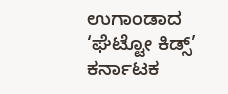ಉಗಾಂಡಾದ ‘ಘೆಟ್ಟೋ ಕಿಡ್ಸ್’ ಕರ್ನಾಟಕ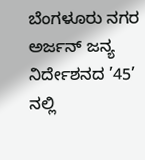ಬೆಂಗಳೂರು ನಗರ ಅರ್ಜನ್ ಜನ್ಯ ನಿರ್ದೇಶನದ ’45’ ನಲ್ಲಿ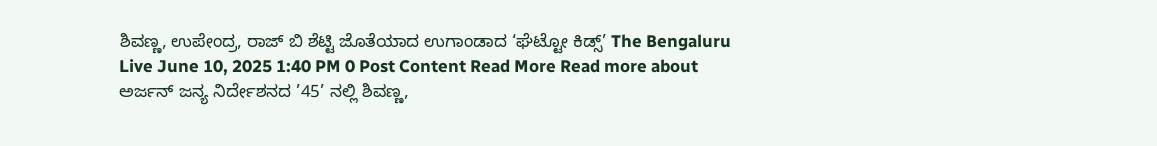ಶಿವಣ್ಣ, ಉಪೇಂದ್ರ, ರಾಜ್ ಬಿ ಶೆಟ್ಟಿ ಜೊತೆಯಾದ ಉಗಾಂಡಾದ ‘ಘೆಟ್ಟೋ ಕಿಡ್ಸ್’ The Bengaluru Live June 10, 2025 1:40 PM 0 Post Content Read More Read more about ಅರ್ಜನ್ ಜನ್ಯ ನಿರ್ದೇಶನದ ’45’ ನಲ್ಲಿ ಶಿವಣ್ಣ,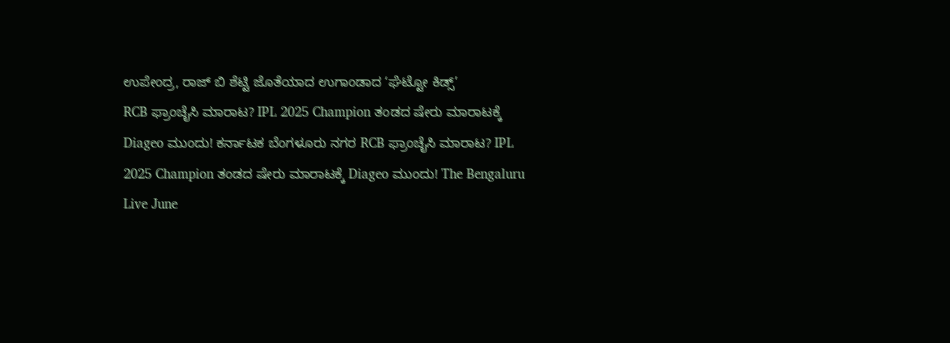ಉಪೇಂದ್ರ, ರಾಜ್ ಬಿ ಶೆಟ್ಟಿ ಜೊತೆಯಾದ ಉಗಾಂಡಾದ ‘ಘೆಟ್ಟೋ ಕಿಡ್ಸ್’
RCB ಫ್ರಾಂಚೈಸಿ ಮಾರಾಟ? IPL 2025 Champion ತಂಡದ ಷೇರು ಮಾರಾಟಕ್ಕೆ Diageo ಮುಂದು! ಕರ್ನಾಟಕ ಬೆಂಗಳೂರು ನಗರ RCB ಫ್ರಾಂಚೈಸಿ ಮಾರಾಟ? IPL 2025 Champion ತಂಡದ ಷೇರು ಮಾರಾಟಕ್ಕೆ Diageo ಮುಂದು! The Bengaluru Live June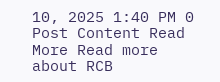10, 2025 1:40 PM 0 Post Content Read More Read more about RCB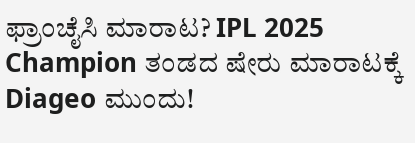ಫ್ರಾಂಚೈಸಿ ಮಾರಾಟ? IPL 2025 Champion ತಂಡದ ಷೇರು ಮಾರಾಟಕ್ಕೆ Diageo ಮುಂದು!